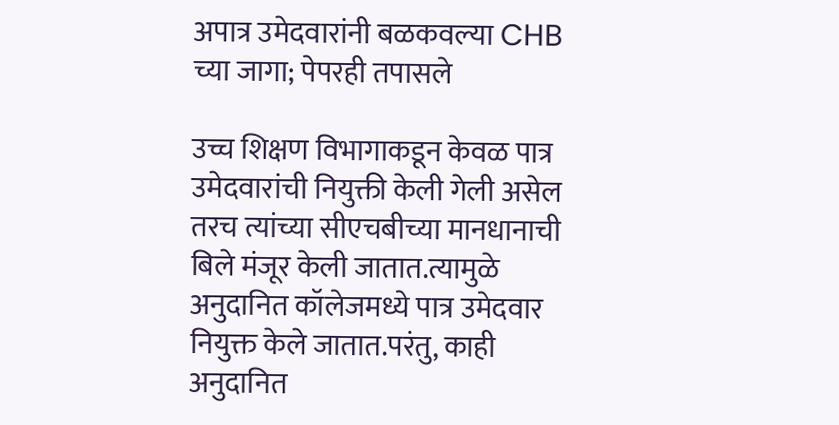अपात्र उमेदवारांनी बळकवल्या CHB च्या जागा; पेपरही तपासले

उच्च शिक्षण विभागाकडून केवळ पात्र उमेदवारांची नियुक्ती केली गेली असेल तरच त्यांच्या सीएचबीच्या मानधानाची बिले मंजूर केली जातात.त्यामुळे अनुदानित कॉलेजमध्ये पात्र उमेदवार नियुक्त केले जातात.परंतु, काही अनुदानित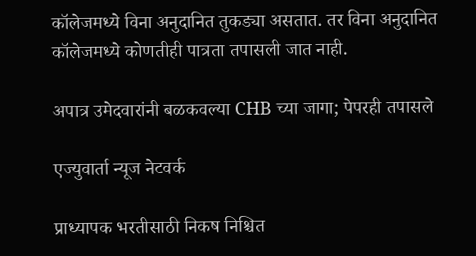कॉलेजमध्ये विना अनुदानित तुकड्या असतात. तर विना अनुदानित कॉलेजमध्ये कोणतीही पात्रता तपासली जात नाही.

अपात्र उमेदवारांनी बळकवल्या CHB च्या जागा; पेपरही तपासले

एज्युवार्ता न्यूज नेटवर्क

प्राध्यापक भरतीसाठी निकष निश्चित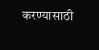करण्यासाठी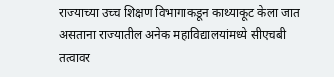राज्याच्या उच्च शिक्षण विभागाकडून काथ्याकूट केला जात असताना राज्यातील अनेक महाविद्यालयांमध्ये सीएचबी तत्वावर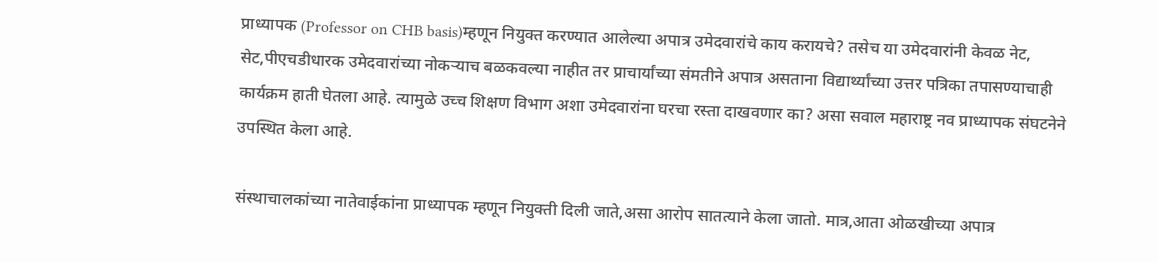प्राध्यापक (Professor on CHB basis)म्हणून नियुक्त करण्यात आलेल्या अपात्र उमेदवारांचे काय करायचे? तसेच या उमेदवारांनी केवळ नेट, सेट,पीएचडीधारक उमेदवारांच्या नोकऱ्याच बळकवल्या नाहीत तर प्राचार्यांच्या संमतीने अपात्र असताना विद्यार्थ्यांच्या उत्तर पत्रिका तपासण्याचाही कार्यक्रम हाती घेतला आहे. त्यामुळे उच्च शिक्षण विभाग अशा उमेदवारांना घरचा रस्ता दाखवणार का? असा सवाल महाराष्ट्र नव प्राध्यापक संघटनेने उपस्थित केला आहे.

संस्थाचालकांच्या नातेवाईकांना प्राध्यापक म्हणून नियुक्ती दिली जाते,असा आरोप सातत्याने केला जातो. मात्र,आता ओळखीच्या अपात्र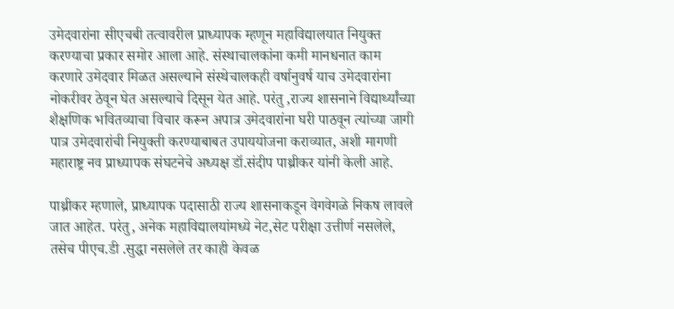उमेदवारांना सीएचबी तत्वावरील प्राध्यापक म्हणून महाविद्यालयात नियुक्त करण्याचा प्रकार समोर आला आहे. संस्थाचालकांना कमी मानधनात काम करणारे उमेदवार मिळत असल्याने संस्थेचालकही वर्षानुवर्ष याच उमेदवारांना नोकरीवर ठेवून घेत असल्याचे दिसून येत आहे. परंतु ,राज्य शासनाने विद्यार्थ्यांच्या शैक्षणिक भवितव्याचा विचार करून अपात्र उमेदवारांना घरी पाठवून त्यांच्या जागी पात्र उमेदवारांची नियुक्ती करण्याबाबत उपाययोजना कराव्यात, अशी मागणी महाराष्ट्र नव प्राध्यापक संघटनेचे अध्यक्ष डॉ.संदीप पाथ्रीकर यांनी केली आहे.

पाथ्रीकर म्हणाले, प्राध्यापक पदासाठी राज्य शासनाकडून वेगवेगळे निकष लावले जात आहेत. परंतु, अनेक महाविद्यालयांमध्ये नेट,सेट परीक्षा उत्तीर्ण नसलेले, तसेच पीएच.डी .सुद्धा नसलेले तर काही केवळ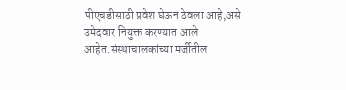पीएचडीसाठी प्रवेश घेऊन ठेवला आहे,असे उमेदवार नियुक्त करण्यात आले आहेत.संस्थाचालकांच्या मर्जीतील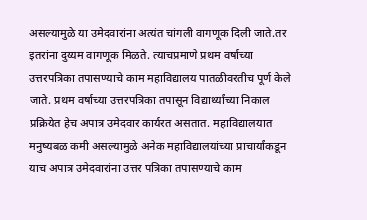असल्यामुळे या उमेदवारांना अत्यंत चांगली वागणूक दिली जाते.तर इतरांना दुय्यम वागणूक मिळते. त्याचप्रमाणे प्रथम वर्षाच्या उत्तरपत्रिका तपासण्याचे काम महाविद्यालय पातळीवरतीच पूर्ण केले जाते. प्रथम वर्षाच्या उत्तरपत्रिका तपासून विद्यार्थ्यांच्या निकाल प्रक्रियेत हेच अपात्र उमेदवार कार्यरत असतात. महाविद्यालयात मनुष्यबळ कमी असल्यामुळे अनेक महाविद्यालयांच्या प्राचार्यांकडून याच अपात्र उमेदवारांना उत्तर पत्रिका तपासण्याचे काम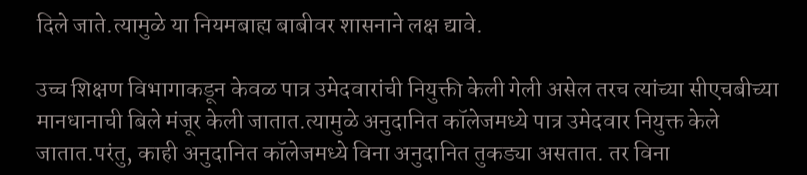दिले जाते.त्यामुळे या नियमबाह्य बाबीवर शासनाने लक्ष द्यावे.

उच्च शिक्षण विभागाकडून केवळ पात्र उमेदवारांची नियुक्ती केली गेली असेल तरच त्यांच्या सीएचबीच्या मानधानाची बिले मंजूर केली जातात.त्यामुळे अनुदानित कॉलेजमध्ये पात्र उमेदवार नियुक्त केले जातात.परंतु, काही अनुदानित कॉलेजमध्ये विना अनुदानित तुकड्या असतात. तर विना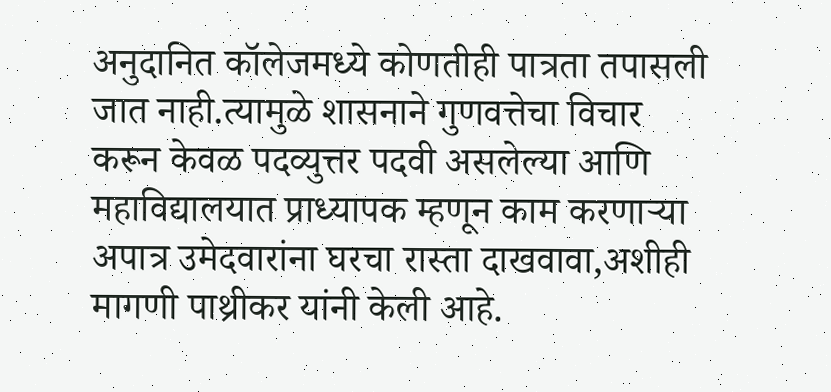अनुदानित कॉलेजमध्ये कोणतीही पात्रता तपासली जात नाही.त्यामुळे शासनाने गुणवत्तेचा विचार करून केवळ पदव्युत्तर पदवी असलेल्या आणि महाविद्यालयात प्राध्यापक म्हणून काम करणाऱ्या अपात्र उमेदवारांना घरचा रास्ता दाखवावा,अशीही मागणी पाथ्रीकर यांनी केली आहे.